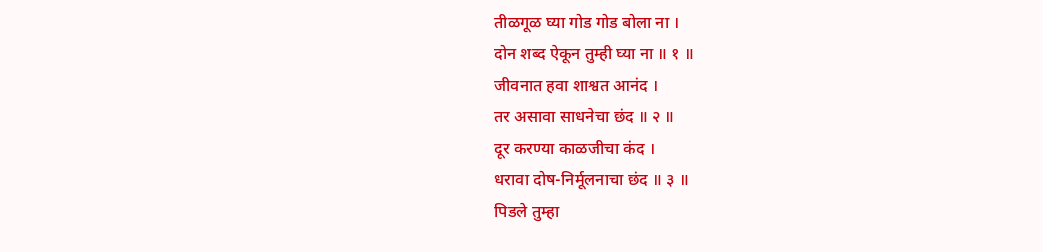तीळगूळ घ्या गोड गोड बोला ना ।
दोन शब्द ऐकून तुम्ही घ्या ना ॥ १ ॥
जीवनात हवा शाश्वत आनंद ।
तर असावा साधनेचा छंद ॥ २ ॥
दूर करण्या काळजीचा कंद ।
धरावा दोष-निर्मूलनाचा छंद ॥ ३ ॥
पिडले तुम्हा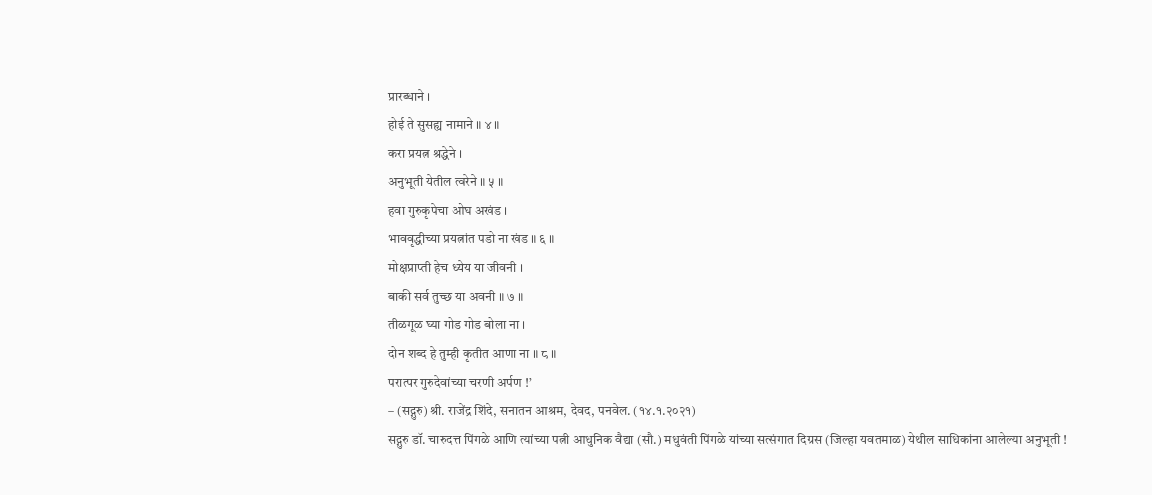प्रारब्धाने ।
होई ते सुसह्य नामाने ॥ ४ ॥
करा प्रयत्न श्रद्धेने ।
अनुभूती येतील त्वरेने ॥ ५ ॥
हवा गुरुकृपेचा ओघ अखंड ।
भाववृद्धीच्या प्रयत्नांत पडो ना खंड ॥ ६ ॥
मोक्षप्राप्ती हेच ध्येय या जीवनी ।
बाकी सर्व तुच्छ या अवनी ॥ ७ ॥
तीळगूळ घ्या गोड गोड बोला ना ।
दोन शब्द हे तुम्ही कृतीत आणा ना ॥ ८ ॥
परात्पर गुरुदेवांच्या चरणी अर्पण !’
– (सद्गुरु) श्री. राजेंद्र शिंदे, सनातन आश्रम, देवद, पनवेल. (१४.१.२०२१)
सद्गुरु डॉ. चारुदत्त पिंगळे आणि त्यांच्या पत्नी आधुनिक वैद्या (सौ.) मधुवंती पिंगळे यांच्या सत्संगात दिग्रस (जिल्हा यवतमाळ) येथील साधिकांना आलेल्या अनुभूती !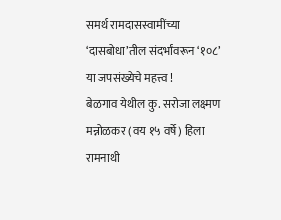समर्थ रामदासस्वामींच्या ‘दासबोधा’तील संदर्भांवरून ‘१०८’ या जपसंख्येचे महत्त्व !
बेळगाव येथील कु. सरोजा लक्ष्मण मन्नोळकर (वय १५ वर्षे) हिला रामनाथी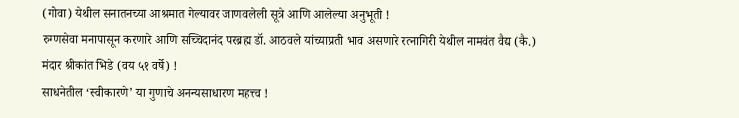(गोवा) येथील सनातनच्या आश्रमात गेल्यावर जाणवलेली सूत्रे आणि आलेल्या अनुभूती !
रुग्णसेवा मनापासून करणारे आणि सच्चिदानंद परब्रह्म डॉ. आठवले यांच्याप्रती भाव असणारे रत्नागिरी येथील नामवंत वैद्य (कै.) मंदार श्रीकांत भिडे (वय ५१ वर्षे) !
साधनेतील ‘स्वीकारणे’ या गुणाचे अनन्यसाधारण महत्त्व !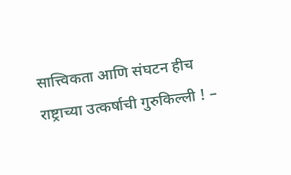सात्त्विकता आणि संघटन हीच राष्ट्राच्या उत्कर्षाची गुरुकिल्ली ! –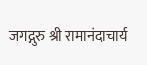जगद्गुरु श्री रामानंदाचार्य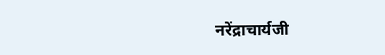नरेंद्राचार्यजी